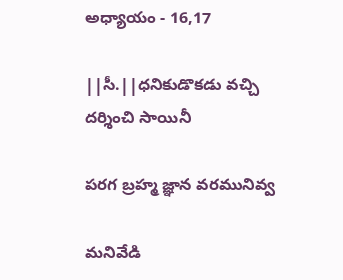అధ్యాయం - 16,17

||సీ.||ధనికుడొకడు వచ్చి దర్శించి సాయినీ

పరగ బ్రహ్మ జ్ఞాన వరమునివ్వ

మనివేడి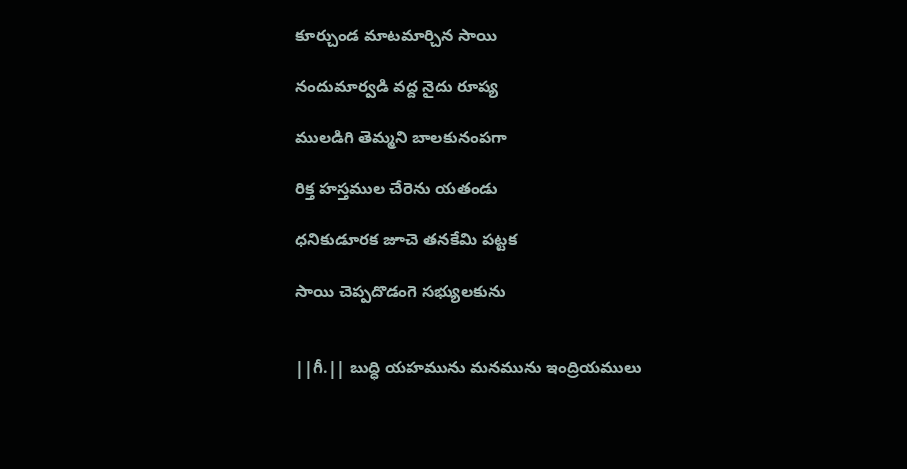కూర్చుండ మాటమార్చిన సాయి

నందుమార్వడి వద్ద నైదు రూప్య

ములడిగి తెమ్మని బాలకునంపగా

రిక్త హస్తముల చేరెను యతండు

ధనికుడూరక జూచె తనకేమి పట్టక

సాయి చెప్పదొడంగె సభ్యులకును


||గీ.|| బుద్ధి యహమును మనమును ఇంద్రియములు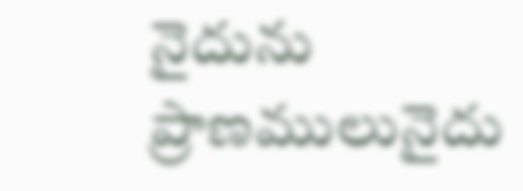నైదును ప్రాణములునైదు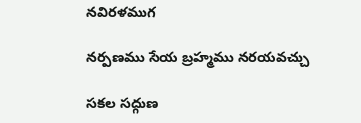నవిరళముగ

నర్పణము సేయ బ్రహ్మము నరయవచ్చు

సకల సద్గుణ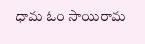ధామ ఓం సాయిరామ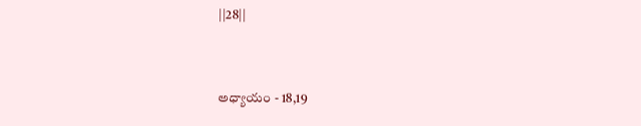||28||


అధ్యాయం - 18,19